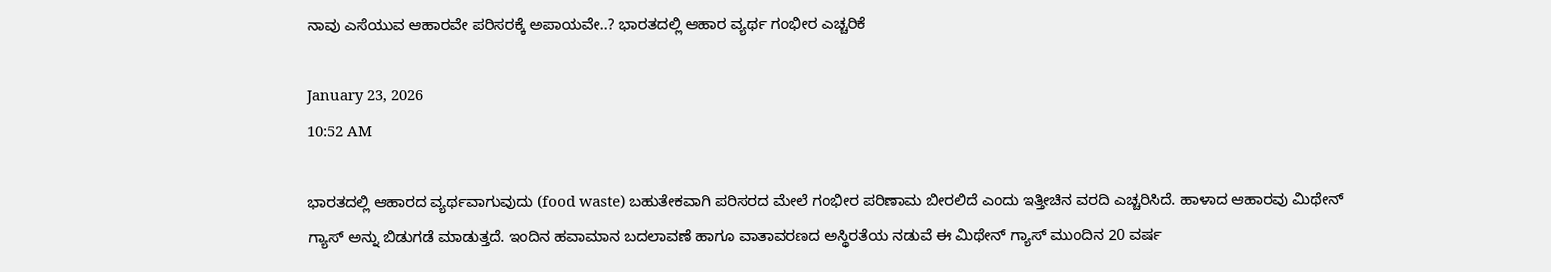ನಾವು ಎಸೆಯುವ ಆಹಾರವೇ ಪರಿಸರಕ್ಕೆ ಅಪಾಯವೇ..? ಭಾರತದಲ್ಲಿ ಆಹಾರ ವ್ಯರ್ಥ ಗಂಭೀರ ಎಚ್ಚರಿಕೆ

January 23, 2026
10:52 AM

ಭಾರತದಲ್ಲಿ ಆಹಾರದ ವ್ಯರ್ಥವಾಗುವುದು (food waste) ಬಹುತೇಕವಾಗಿ ಪರಿಸರದ ಮೇಲೆ ಗಂಭೀರ ಪರಿಣಾಮ ಬೀರಲಿದೆ ಎಂದು ಇತ್ತೀಚಿನ ವರದಿ ಎಚ್ಚರಿಸಿದೆ. ಹಾಳಾದ ಆಹಾರವು ಮಿಥೇನ್ ಗ್ಯಾಸ್ ಅನ್ನು ಬಿಡುಗಡೆ ಮಾಡುತ್ತದೆ. ಇಂದಿನ ಹವಾಮಾನ ಬದಲಾವಣೆ ಹಾಗೂ ವಾತಾವರಣದ ಅಸ್ಥಿರತೆಯ ನಡುವೆ ಈ ಮಿಥೇನ್‌ ಗ್ಯಾಸ್‌ ಮುಂದಿನ 20 ವರ್ಷ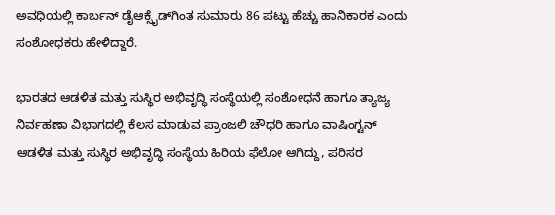ಅವಧಿಯಲ್ಲಿ ಕಾರ್ಬನ್ ಡೈಆಕ್ಸೈಡ್‌ಗಿಂತ ಸುಮಾರು 86 ಪಟ್ಟು ಹೆಚ್ಚು ಹಾನಿಕಾರಕ ಎಂದು ಸಂಶೋಧಕರು ಹೇಳಿದ್ದಾರೆ.

ಭಾರತದ ಆಡಳಿತ ಮತ್ತು ಸುಸ್ಥಿರ ಅಭಿವೃದ್ಧಿ ಸಂಸ್ಥೆಯಲ್ಲಿ ಸಂಶೋಧನೆ ಹಾಗೂ ತ್ಯಾಜ್ಯ ನಿರ್ವಹಣಾ ವಿಭಾಗದಲ್ಲಿ ಕೆಲಸ ಮಾಡುವ ಪ್ರಾಂಜಲಿ ಚೌಧರಿ ಹಾಗೂ ವಾಷಿಂಗ್ಟನ್  ಆಡಳಿತ ಮತ್ತು ಸುಸ್ಥಿರ ಅಭಿವೃದ್ಧಿ ಸಂಸ್ಥೆಯ ಹಿರಿಯ ಫೆಲೋ ಆಗಿದ್ದು, ಪರಿಸರ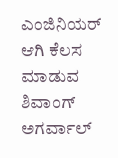ಎಂಜಿನಿಯರ್‌ ಆಗಿ ಕೆಲಸ ಮಾಡುವ ಶಿವಾಂಗ್ ಅಗರ್ವಾಲ್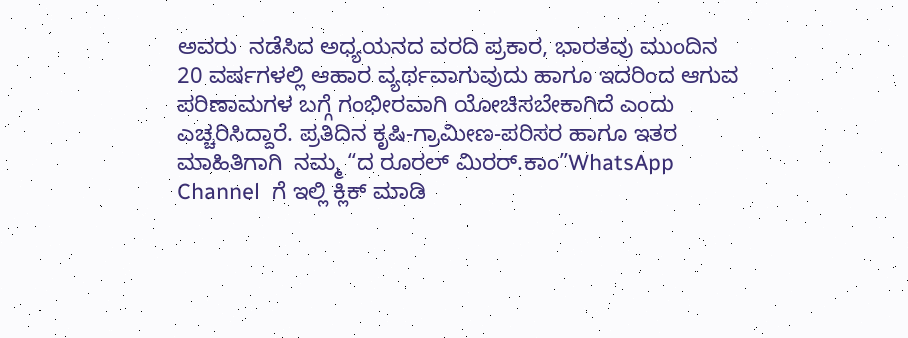ಅವರು  ನಡೆಸಿದ ಅಧ್ಯಯನದ ವರದಿ ಪ್ರಕಾರ, ಭಾರತವು ಮುಂದಿನ 20 ವರ್ಷಗಳಲ್ಲಿ ಆಹಾರ ವ್ಯರ್ಥವಾಗುವುದು ಹಾಗೂ ಇದರಿಂದ ಆಗುವ ಪರಿಣಾಮಗಳ ಬಗ್ಗೆ ಗಂಭೀರವಾಗಿ ಯೋಚಿಸಬೇಕಾಗಿದೆ ಎಂದು ಎಚ್ಚರಿಸಿದ್ದಾರೆ. ಪ್ರತಿದಿನ ಕೃಷಿ-ಗ್ರಾಮೀಣ-ಪರಿಸರ ಹಾಗೂ ಇತರ ಮಾಹಿತಿಗಾಗಿ  ನಮ್ಮ “ದ ರೂರಲ್‌ ಮಿರರ್.ಕಾಂ”WhatsApp Channel  ಗೆ ಇಲ್ಲಿ ಕ್ಲಿಕ್‌ ಮಾಡಿ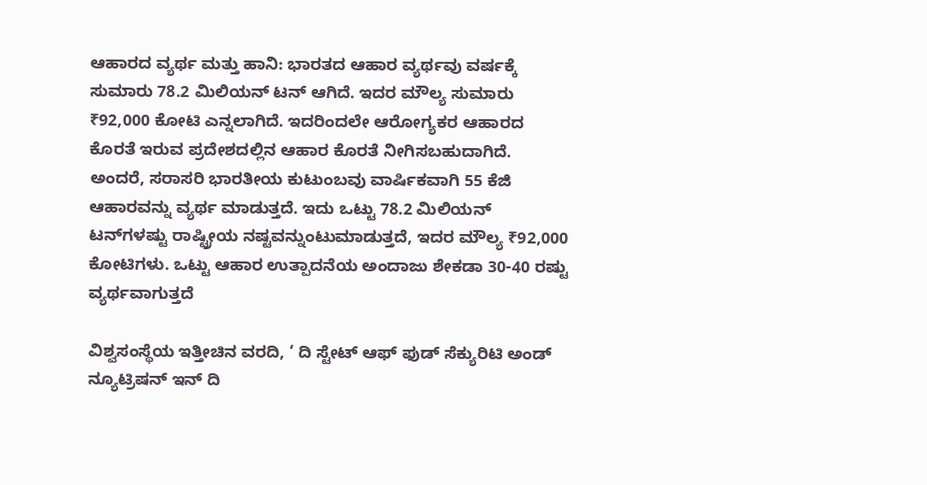ಆಹಾರದ ವ್ಯರ್ಥ ಮತ್ತು ಹಾನಿ: ಭಾರತದ ಆಹಾರ ವ್ಯರ್ಥವು ವರ್ಷಕ್ಕೆ ಸುಮಾರು 78.2 ಮಿಲಿಯನ್ ಟನ್‌ ಆಗಿದೆ. ಇದರ ಮೌಲ್ಯ ಸುಮಾರು ₹92,000 ಕೋಟಿ ಎನ್ನಲಾಗಿದೆ. ಇದರಿಂದಲೇ ಆರೋಗ್ಯಕರ ಆಹಾರದ ಕೊರತೆ ಇರುವ ಪ್ರದೇಶದಲ್ಲಿನ ಆಹಾರ ಕೊರತೆ ನೀಗಿಸಬಹುದಾಗಿದೆ. ಅಂದರೆ, ಸರಾಸರಿ ಭಾರತೀಯ ಕುಟುಂಬವು ವಾರ್ಷಿಕವಾಗಿ 55 ಕೆಜಿ ಆಹಾರವನ್ನು ವ್ಯರ್ಥ ಮಾಡುತ್ತದೆ. ಇದು ಒಟ್ಟು 78.2 ಮಿಲಿಯನ್ ಟನ್‌ಗಳಷ್ಟು ರಾಷ್ಟ್ರೀಯ ನಷ್ಟವನ್ನುಂಟುಮಾಡುತ್ತದೆ, ಇದರ ಮೌಲ್ಯ ₹92,000 ಕೋಟಿಗಳು. ಒಟ್ಟು ಆಹಾರ ಉತ್ಪಾದನೆಯ ಅಂದಾಜು ಶೇಕಡಾ 30-40 ರಷ್ಟು ವ್ಯರ್ಥವಾಗುತ್ತದೆ

ವಿಶ್ವಸಂಸ್ಥೆಯ ಇತ್ತೀಚಿನ ವರದಿ, ‘ ದಿ ಸ್ಟೇಟ್ ಆಫ್ ಫುಡ್ ಸೆಕ್ಯುರಿಟಿ ಅಂಡ್ ನ್ಯೂಟ್ರಿಷನ್ ಇನ್ ದಿ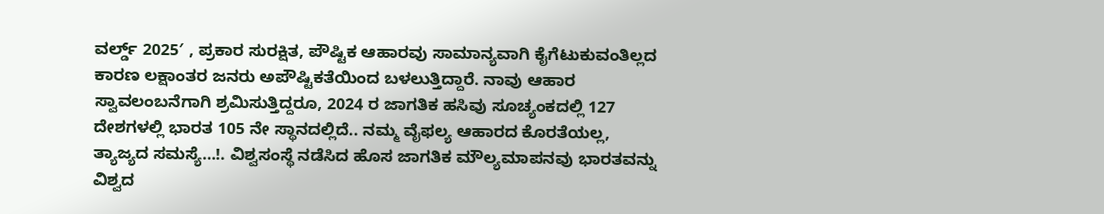ವರ್ಲ್ಡ್ 2025′ , ಪ್ರಕಾರ ಸುರಕ್ಷಿತ, ಪೌಷ್ಟಿಕ ಆಹಾರವು ಸಾಮಾನ್ಯವಾಗಿ ಕೈಗೆಟುಕುವಂತಿಲ್ಲದ ಕಾರಣ ಲಕ್ಷಾಂತರ ಜನರು ಅಪೌಷ್ಟಿಕತೆಯಿಂದ ಬಳಲುತ್ತಿದ್ದಾರೆ. ನಾವು ಆಹಾರ ಸ್ವಾವಲಂಬನೆಗಾಗಿ ಶ್ರಮಿಸುತ್ತಿದ್ದರೂ, 2024 ರ ಜಾಗತಿಕ ಹಸಿವು ಸೂಚ್ಯಂಕದಲ್ಲಿ 127 ದೇಶಗಳಲ್ಲಿ ಭಾರತ 105 ನೇ ಸ್ಥಾನದಲ್ಲಿದೆ.. ನಮ್ಮ ವೈಫಲ್ಯ ಆಹಾರದ ಕೊರತೆಯಲ್ಲ,  ತ್ಯಾಜ್ಯದ ಸಮಸ್ಯೆ…!. ವಿಶ್ವಸಂಸ್ಥೆ ನಡೆಸಿದ ಹೊಸ ಜಾಗತಿಕ ಮೌಲ್ಯಮಾಪನವು ಭಾರತವನ್ನು ವಿಶ್ವದ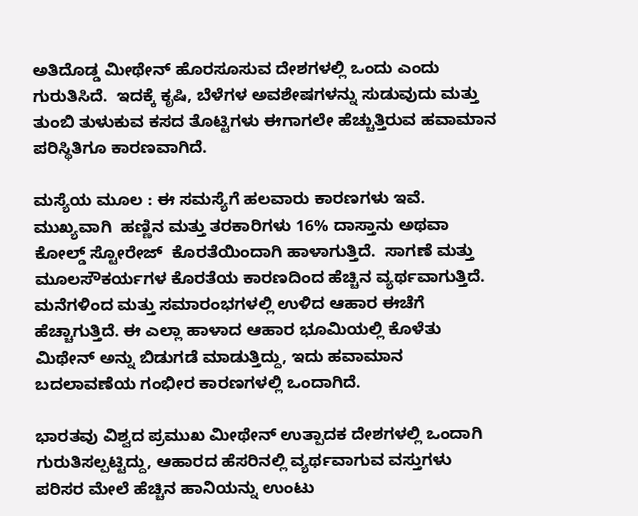ಅತಿದೊಡ್ಡ ಮೀಥೇನ್ ಹೊರಸೂಸುವ ದೇಶಗಳಲ್ಲಿ ಒಂದು ಎಂದು ಗುರುತಿಸಿದೆ.  ಇದಕ್ಕೆ ಕೃಷಿ, ಬೆಳೆಗಳ ಅವಶೇಷಗಳನ್ನು ಸುಡುವುದು ಮತ್ತು ತುಂಬಿ ತುಳುಕುವ ಕಸದ ತೊಟ್ಟಿಗಳು ಈಗಾಗಲೇ ಹೆಚ್ಚುತ್ತಿರುವ ಹವಾಮಾನ ಪರಿಸ್ಥಿತಿಗೂ ಕಾರಣವಾಗಿದೆ.

ಮಸ್ಯೆಯ ಮೂಲ : ಈ ಸಮಸ್ಯೆಗೆ ಹಲವಾರು ಕಾರಣಗಳು ಇವೆ. ಮುಖ್ಯವಾಗಿ  ಹಣ್ಣಿನ ಮತ್ತು ತರಕಾರಿಗಳು 16% ದಾಸ್ತಾನು ಅಥವಾ ಕೋಲ್ಡ್‌ ಸ್ಟೋರೇಜ್‌  ಕೊರತೆಯಿಂದಾಗಿ ಹಾಳಾಗುತ್ತಿದೆ.  ಸಾಗಣೆ ಮತ್ತು ಮೂಲಸೌಕರ್ಯಗಳ ಕೊರತೆಯ ಕಾರಣದಿಂದ ಹೆಚ್ಚಿನ ವ್ಯರ್ಥವಾಗುತ್ತಿದೆ. ಮನೆಗಳಿಂದ ಮತ್ತು ಸಮಾರಂಭಗಳಲ್ಲಿ ಉಳಿದ ಆಹಾರ ಈಚೆಗೆ ಹೆಚ್ಚಾಗುತ್ತಿದೆ. ಈ ಎಲ್ಲಾ ಹಾಳಾದ ಆಹಾರ ಭೂಮಿಯಲ್ಲಿ ಕೊಳೆತು ಮಿಥೇನ್ ಅನ್ನು ಬಿಡುಗಡೆ ಮಾಡುತ್ತಿದ್ದು, ಇದು ಹವಾಮಾನ ಬದಲಾವಣೆಯ ಗಂಭೀರ ಕಾರಣಗಳಲ್ಲಿ ಒಂದಾಗಿದೆ.

ಭಾರತವು ವಿಶ್ವದ ಪ್ರಮುಖ ಮೀಥೇನ್ ಉತ್ಪಾದಕ ದೇಶಗಳಲ್ಲಿ ಒಂದಾಗಿ ಗುರುತಿಸಲ್ಪಟ್ಟಿದ್ದು, ಆಹಾರದ ಹೆಸರಿನಲ್ಲಿ ವ್ಯರ್ಥವಾಗುವ ವಸ್ತುಗಳು  ಪರಿಸರ ಮೇಲೆ ಹೆಚ್ಚಿನ ಹಾನಿಯನ್ನು ಉಂಟು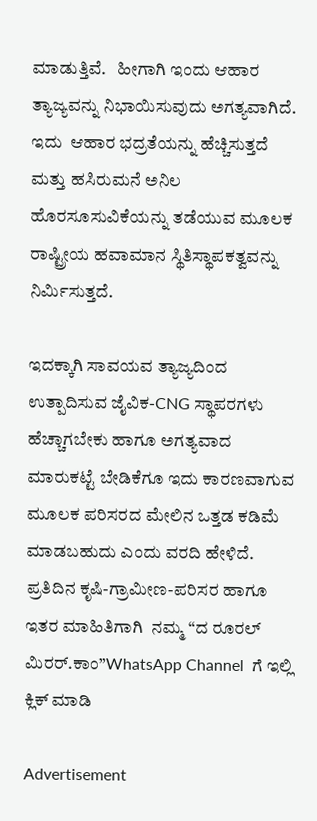ಮಾಡುತ್ತಿವೆ.   ಹೀಗಾಗಿ ಇಂದು ಆಹಾರ ತ್ಯಾಜ್ಯವನ್ನು ನಿಭಾಯಿಸುವುದು ಅಗತ್ಯವಾಗಿದೆ. ಇದು  ಆಹಾರ ಭದ್ರತೆಯನ್ನು ಹೆಚ್ಚಿಸುತ್ತದೆ ಮತ್ತು ಹಸಿರುಮನೆ ಅನಿಲ ಹೊರಸೂಸುವಿಕೆಯನ್ನು ತಡೆಯುವ ಮೂಲಕ ರಾಷ್ಟ್ರೀಯ ಹವಾಮಾನ ಸ್ಥಿತಿಸ್ಥಾಪಕತ್ವವನ್ನು ನಿರ್ಮಿಸುತ್ತದೆ.

ಇದಕ್ಕಾಗಿ ಸಾವಯವ ತ್ಯಾಜ್ಯದಿಂದ ಉತ್ಪಾದಿಸುವ ಜೈವಿಕ-CNG ಸ್ಥಾಪರಗಳು ಹೆಚ್ಚಾಗಬೇಕು ಹಾಗೂ ಅಗತ್ಯವಾದ ಮಾರುಕಟ್ಟೆ ಬೇಡಿಕೆಗೂ ಇದು ಕಾರಣವಾಗುವ ಮೂಲಕ ಪರಿಸರದ ಮೇಲಿನ ಒತ್ತಡ ಕಡಿಮೆ ಮಾಡಬಹುದು ಎಂದು ವರದಿ ಹೇಳಿದೆ. ಪ್ರತಿದಿನ ಕೃಷಿ-ಗ್ರಾಮೀಣ-ಪರಿಸರ ಹಾಗೂ ಇತರ ಮಾಹಿತಿಗಾಗಿ  ನಮ್ಮ “ದ ರೂರಲ್‌ ಮಿರರ್.ಕಾಂ”WhatsApp Channel  ಗೆ ಇಲ್ಲಿ ಕ್ಲಿಕ್‌ ಮಾಡಿ

Advertisement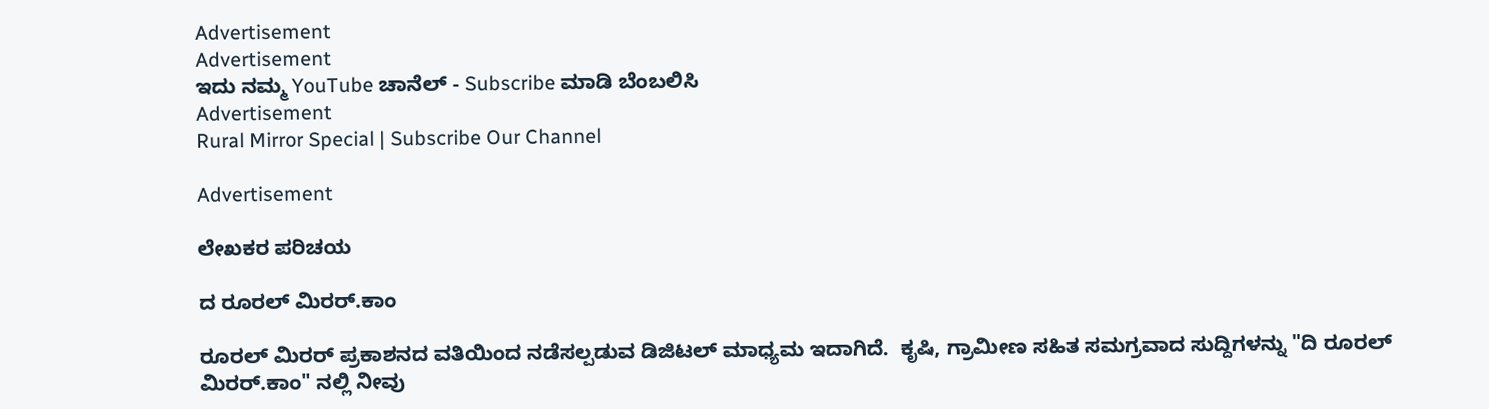Advertisement
Advertisement
ಇದು ನಮ್ಮ YouTube ಚಾನೆಲ್ - Subscribe ಮಾಡಿ ಬೆಂಬಲಿಸಿ
Advertisement
Rural Mirror Special | Subscribe Our Channel

Advertisement

ಲೇಖಕರ ಪರಿಚಯ

ದ ರೂರಲ್ ಮಿರರ್.ಕಾಂ

ರೂರಲ್‌ ಮಿರರ್‌ ಪ್ರಕಾಶನದ ವತಿಯಿಂದ ನಡೆಸಲ್ಪಡುವ ಡಿಜಿಟಲ್‌ ಮಾಧ್ಯಮ ಇದಾಗಿದೆ.  ಕೃಷಿ, ಗ್ರಾಮೀಣ ಸಹಿತ ಸಮಗ್ರವಾದ ಸುದ್ದಿಗಳನ್ನು "ದಿ ರೂರಲ್‌ ಮಿರರ್‌.ಕಾಂ" ನಲ್ಲಿ ನೀವು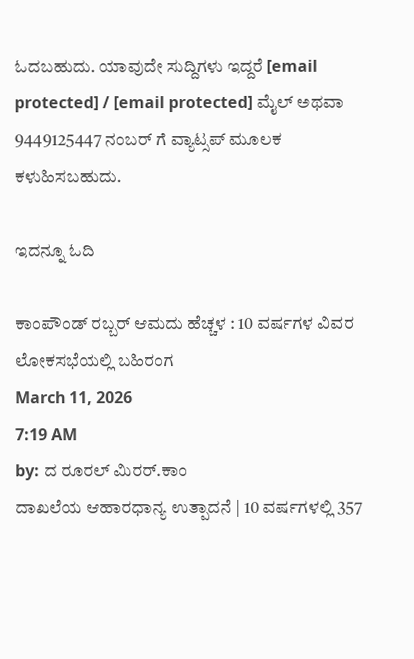ಓದಬಹುದು. ಯಾವುದೇ ಸುದ್ದಿಗಳು ಇದ್ದರೆ [email protected] / [email protected] ಮೈಲ್ ಅಥವಾ 9449125447 ನಂಬರ್ ಗೆ ವ್ಯಾಟ್ಸಪ್ ಮೂಲಕ ಕಳುಹಿಸಬಹುದು.

ಇದನ್ನೂ ಓದಿ

ಕಾಂಪೌಂಡ್ ರಬ್ಬರ್ ಆಮದು ಹೆಚ್ಚಳ : 10 ವರ್ಷಗಳ ವಿವರ ಲೋಕಸಭೆಯಲ್ಲಿ ಬಹಿರಂಗ
March 11, 2026
7:19 AM
by: ದ ರೂರಲ್ ಮಿರರ್.ಕಾಂ
ದಾಖಲೆಯ ಆಹಾರಧಾನ್ಯ ಉತ್ಪಾದನೆ | 10 ವರ್ಷಗಳಲ್ಲಿ 357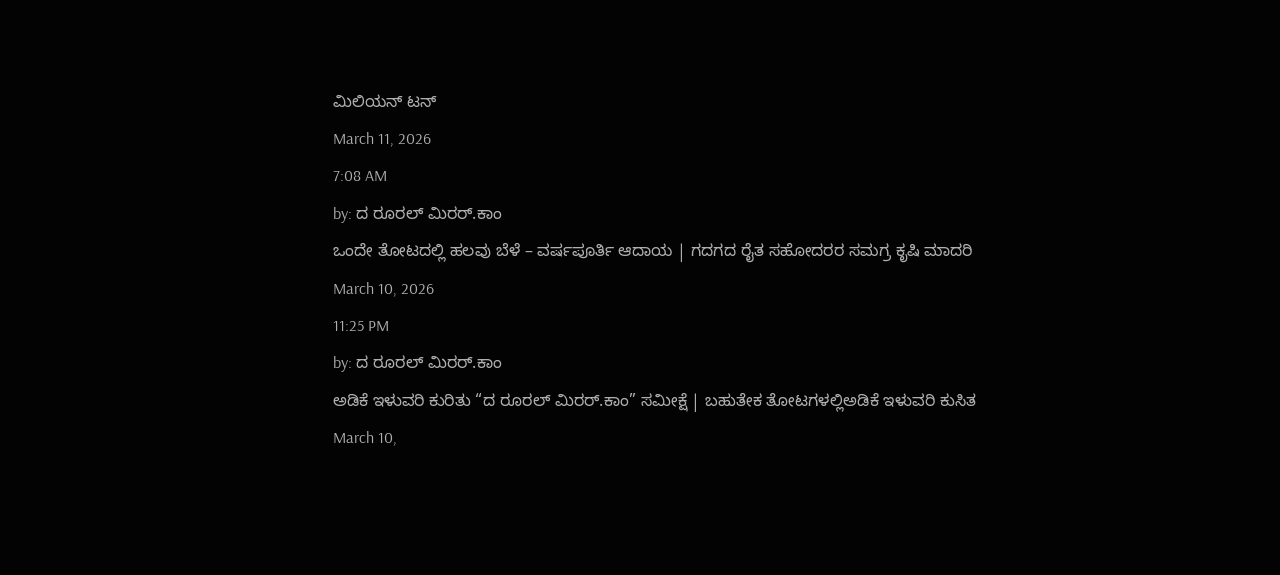ಮಿಲಿಯನ್ ಟನ್
March 11, 2026
7:08 AM
by: ದ ರೂರಲ್ ಮಿರರ್.ಕಾಂ
ಒಂದೇ ತೋಟದಲ್ಲಿ ಹಲವು ಬೆಳೆ – ವರ್ಷಪೂರ್ತಿ ಆದಾಯ | ಗದಗದ ರೈತ ಸಹೋದರರ ಸಮಗ್ರ ಕೃಷಿ ಮಾದರಿ
March 10, 2026
11:25 PM
by: ದ ರೂರಲ್ ಮಿರರ್.ಕಾಂ
ಅಡಿಕೆ ಇಳುವರಿ ಕುರಿತು “ದ ರೂರಲ್ ಮಿರರ್.ಕಾಂ” ಸಮೀಕ್ಷೆ | ಬಹುತೇಕ ತೋಟಗಳಲ್ಲಿಅಡಿಕೆ ಇಳುವರಿ ಕುಸಿತ
March 10,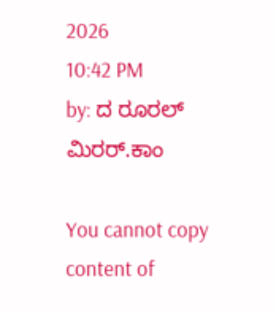2026
10:42 PM
by: ದ ರೂರಲ್ ಮಿರರ್.ಕಾಂ

You cannot copy content of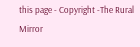this page - Copyright -The Rural Mirror